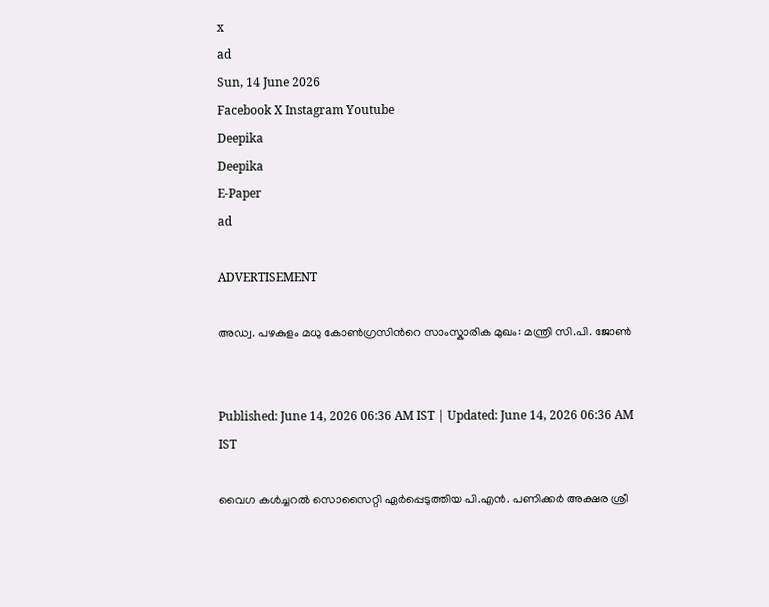x
ad
Sun, 14 June 2026
Facebook X Instagram Youtube
Deepika
Deepika
E-Paper
ad

ADVERTISEMENT

അഡ്വ. പഴകുളം മധു കോൺഗ്രസിന്‍റെ സാംസ്കാരിക മുഖം: മന്ത്രി സി.പി. ജോൺ


Published: June 14, 2026 06:36 AM IST | Updated: June 14, 2026 06:36 AM IST

വൈഗ കൾച്ചറൽ സൊസൈറ്റി ഏർപ്പെടുത്തിയ പി.എൻ. പണിക്കർ അക്ഷര ശ്രീ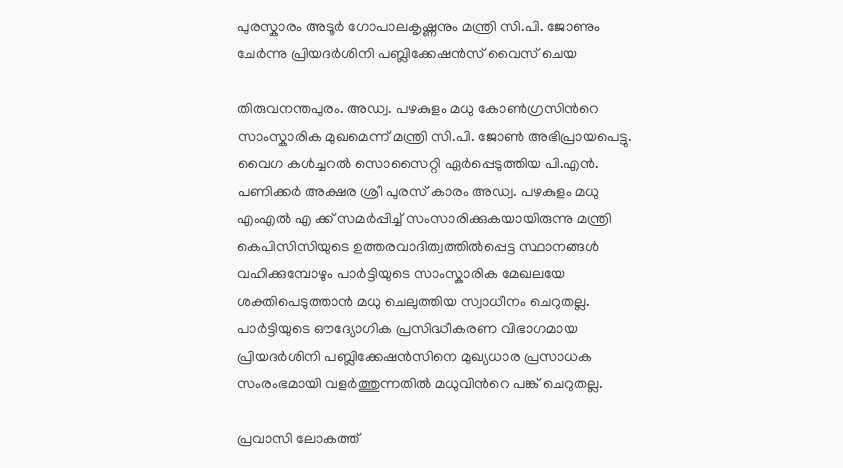പുരസ്കാരം അടൂർ ഗോപാലകൃഷ്ണനും മന്ത്രി സി.പി. ജോണും ചേർന്നു പ്രിയദർശിനി പബ്ലിക്കേഷൻസ് വൈസ് ചെയ

തിരുവനന്തപുരം. അഡ്വ. പഴകുളം മധു കോൺഗ്രസിന്‍റെ സാംസ്കാരിക മുഖമെന്ന് മന്ത്രി സി.പി. ജോൺ അഭിപ്രായപെട്ടു. വൈഗ കൾച്ചറൽ സൊസൈറ്റി ഏർപ്പെടുത്തിയ പി.എൻ. പണിക്കർ അക്ഷര ശ്രീ പുരസ് കാരം അഡ്വ. പഴകുളം മധു എംഎൽ എ ക്ക് സമർപ്പിച്ച് സംസാരിക്കുകയായിരുന്നു മന്ത്രി കെപിസിസിയുടെ ഉത്തരവാദിത്വത്തിൽപ്പെട്ട സ്ഥാനങ്ങൾ വഹിക്കുമ്പോഴും പാർട്ടിയുടെ സാംസ്കാരിക മേഖലയേ ശക്തിപെടുത്താൻ മധു ചെലുത്തിയ സ്വാധീനം ചെറുതല്ല. പാർട്ടിയുടെ ഔദ്യോഗിക പ്രസിദ്ധീകരണ വിഭാഗമായ പ്രിയദർശിനി പബ്ലിക്കേഷൻസിനെ മുഖ്യധാര പ്രസാധക സംരംഭമായി വളർത്തുന്നതിൽ മധുവിന്‍റെ പങ്ക് ചെറുതല്ല.

പ്രവാസി ലോകത്ത്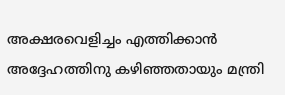അക്ഷരവെളിച്ചം എത്തിക്കാൻ അദ്ദേഹത്തിനു കഴിഞ്ഞതായും മന്ത്രി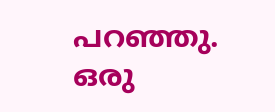പറഞ്ഞു. ഒരു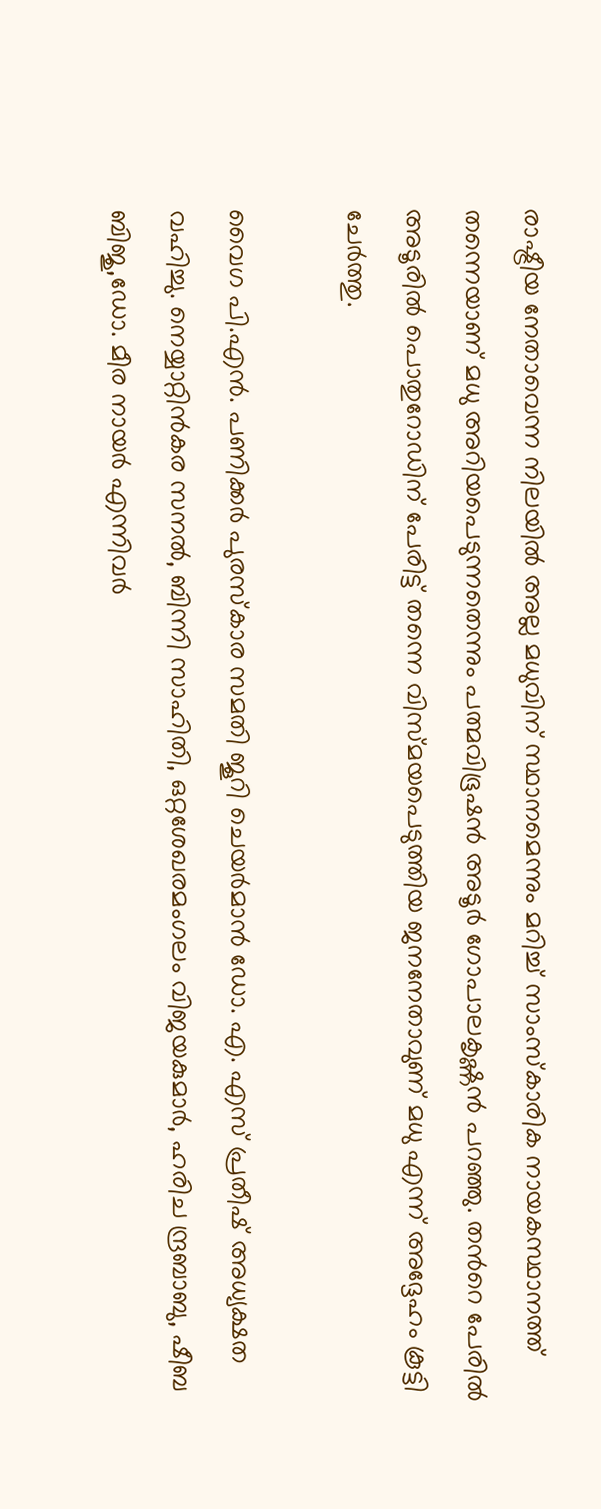രാഷ്ട്രീയ നേതാവെന്ന നിലയിൽ അല്ല മധുവിന് സ്ഥാനമെന്നും മറിച്ച് സാംസ്കാരിക നായകസ്ഥാനത്ത് തന്നെയാണ് മധു അറിയപെടുന്നതെന്നും പത്മവിഭൂഷൻ അടൂർ ഗോപാലകൃഷ്ണൻ പറഞ്ഞു. തന്‍റെ പേരിൽ അടൂരിൽ പൊതുറോഡിന് പേരിട്ട് തന്നെ വിസ്മയപെടുത്തിയ ജനനേതാവുണ് മധു എന്ന് അദ്ദേഹം കൂട്ടി ചേർത്തു.

വൈഗ പി.എൻ. പണിക്കർ പുരസ്കാര സമതി ജൂറി ചെയർമാൻ ഡോ. എ. എസ് പ്രതീഷ് അധ്യക്ഷത വഹിച്ചു. നെയ്യാറ്റിൻകര സനൽ, ബിന്നി സാഹിതി, ഒറ്റശേഖരമംഗലം വിജയകുമാർ, ഹരിച ന്ദ്രബാബു, ഷീബ ബിജു,ഡോ. മീര നായർ എന്നിവർ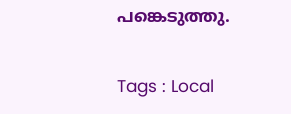പങ്കെടുത്തു.

Tags : Local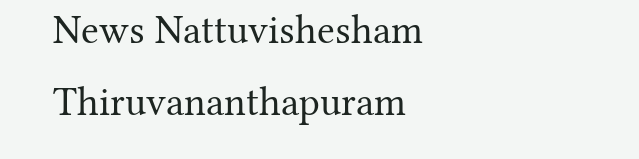News Nattuvishesham Thiruvananthapuram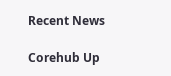Recent News

Corehub Up